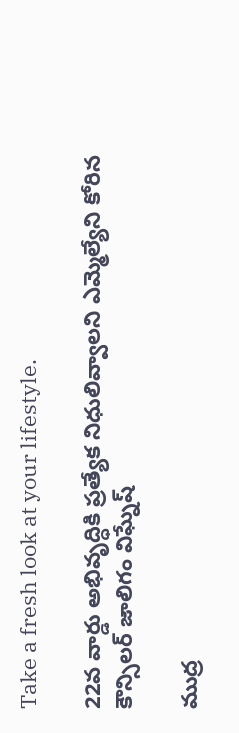Take a fresh look at your lifestyle.

22వ వార్డు అభివృద్ధికి ప్రత్యేక నిధులివ్వాలని ఎమ్మెల్యేని కోరిన కౌన్సిలర్ జాలిగం విఘ్నేష్

ముద్ర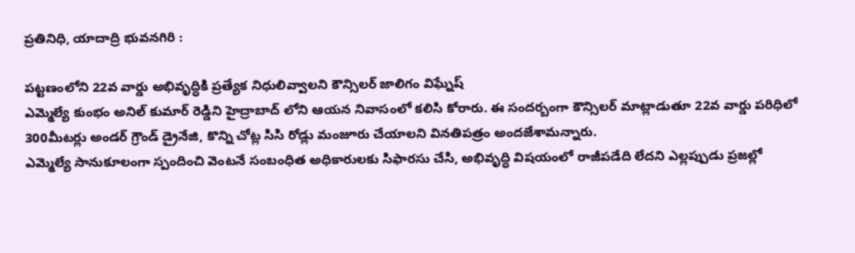ప్రతినిధి, యాదాద్రి భువనగిరి :

పట్టణంలోని 22వ వార్డు అభివృద్ధికి ప్రత్యేక నిధులివ్వాలని కౌన్సిలర్ జాలిగం విఘ్నేష్
ఎమ్మెల్యే కుంభం అనిల్ కుమార్ రెడ్డిని హైద్రాబాద్ లోని ఆయన నివాసంలో కలిసి కోరారు. ఈ సందర్బంగా కౌన్సిలర్ మాట్లాడుతూ 22వ వార్డు పరిధిలో 300మీటర్లు అండర్ గ్రౌండ్ డ్రైనేజి, కొన్ని చోట్ల సిసి రోడ్లు మంజూరు చేయాలని వినతిపత్రం అందజేశామన్నారు.
ఎమ్మెల్యే సానుకూలంగా స్పందించి వెంటనే సంబంధిత అధికారులకు సిఫారసు చేసి, అభివృద్ధి విషయంలో రాజీపడేది లేదని ఎల్లప్పుడు ప్రజల్లో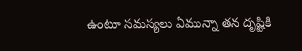ఉంటూ సమస్యలు ఏమున్నా తన దృష్టికి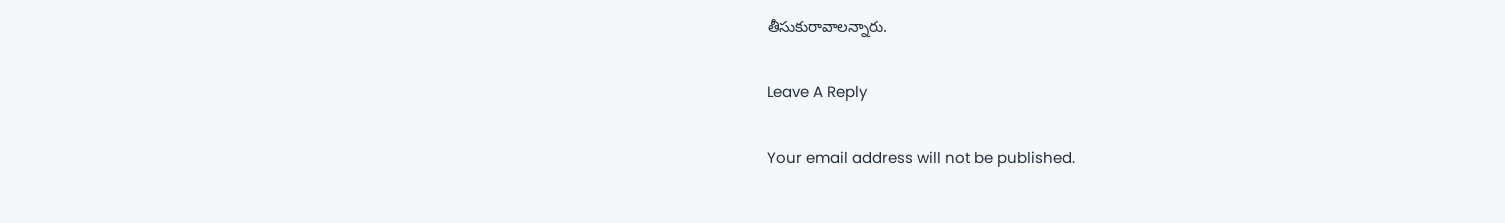తీసుకురావాలన్నారు.

Leave A Reply

Your email address will not be published.